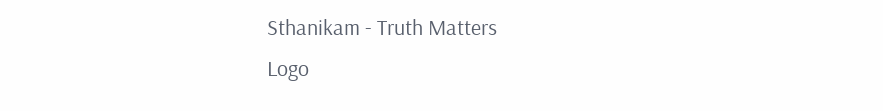Sthanikam - Truth Matters
Logo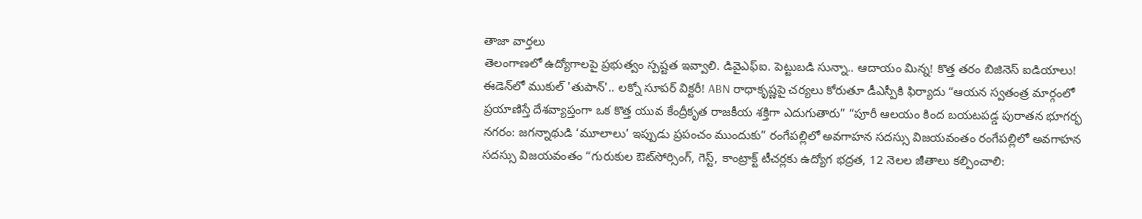తాజా వార్తలు
తెలంగాణలో ఉద్యోగాలపై ప్రభుత్వం స్పష్టత ఇవ్వాలి. డివైఎఫ్ఐ. పెట్టుబడి సున్నా.. ఆదాయం మిన్న! కొత్త తరం బిజినెస్ ఐడియాలు! ఈడెన్‌లో ముకుల్ 'తుపాన్'.. లక్నో సూపర్ విక్టరీ! ABN రాధాకృష్ణపై చర్యలు కోరుతూ డీఎస్పీకి ఫిర్యాదు “ఆయన స్వతంత్ర మార్గంలో ప్రయాణిస్తే దేశవ్యాప్తంగా ఒక కొత్త యువ కేంద్రీకృత రాజకీయ శక్తిగా ఎదుగుతారు” “పూరీ ఆలయం కింద బయటపడ్డ పురాతన భూగర్భ నగరం: జగన్నాథుడి ‘మూలాలు’ ఇప్పుడు ప్రపంచం ముందుకు” రంగేపల్లిలో అవగాహన సదస్సు విజయవంతం రంగేపల్లిలో అవగాహన సదస్సు విజయవంతం “గురుకుల ఔట్‌సోర్సింగ్, గెస్ట్, కాంట్రాక్ట్ టీచర్లకు ఉద్యోగ భద్రత, 12 నెలల జీతాలు కల్పించాలి: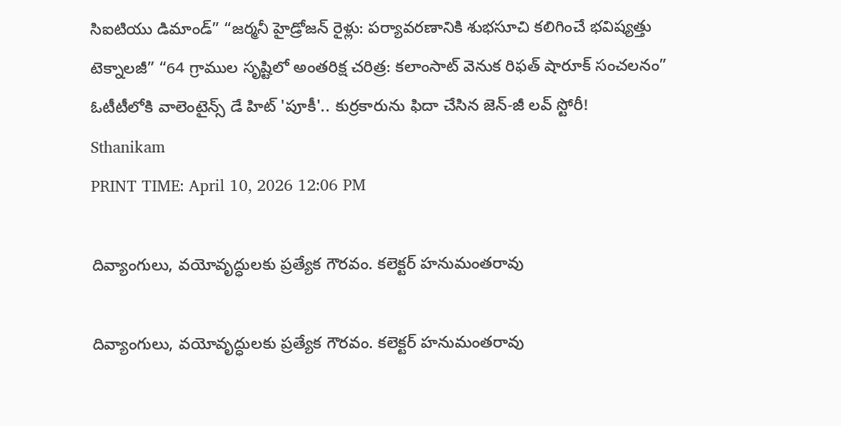సిఐటియు డిమాండ్” “జర్మనీ హైడ్రోజన్ రైళ్లు: పర్యావరణానికి శుభసూచి కలిగించే భవిష్యత్తు టెక్నాలజీ” “64 గ్రాముల సృష్టిలో అంతరిక్ష చరిత్ర: కలాంసాట్ వెనుక రిఫత్ షారూక్ సంచలనం” ఓటీటీలోకి వాలెంటైన్స్ డే హిట్ 'పూకీ'.. కుర్రకారును ఫిదా చేసిన జెన్-జీ లవ్ స్టోరీ!
Sthanikam
PRINT TIME: April 10, 2026 12:06 PM

దివ్యాంగులు, వయోవృద్ధులకు ప్రత్యేక గౌరవం. కలెక్టర్ హనుమంతరావు

దివ్యాంగులు, వయోవృద్ధులకు ప్రత్యేక గౌరవం. కలెక్టర్ హనుమంతరావు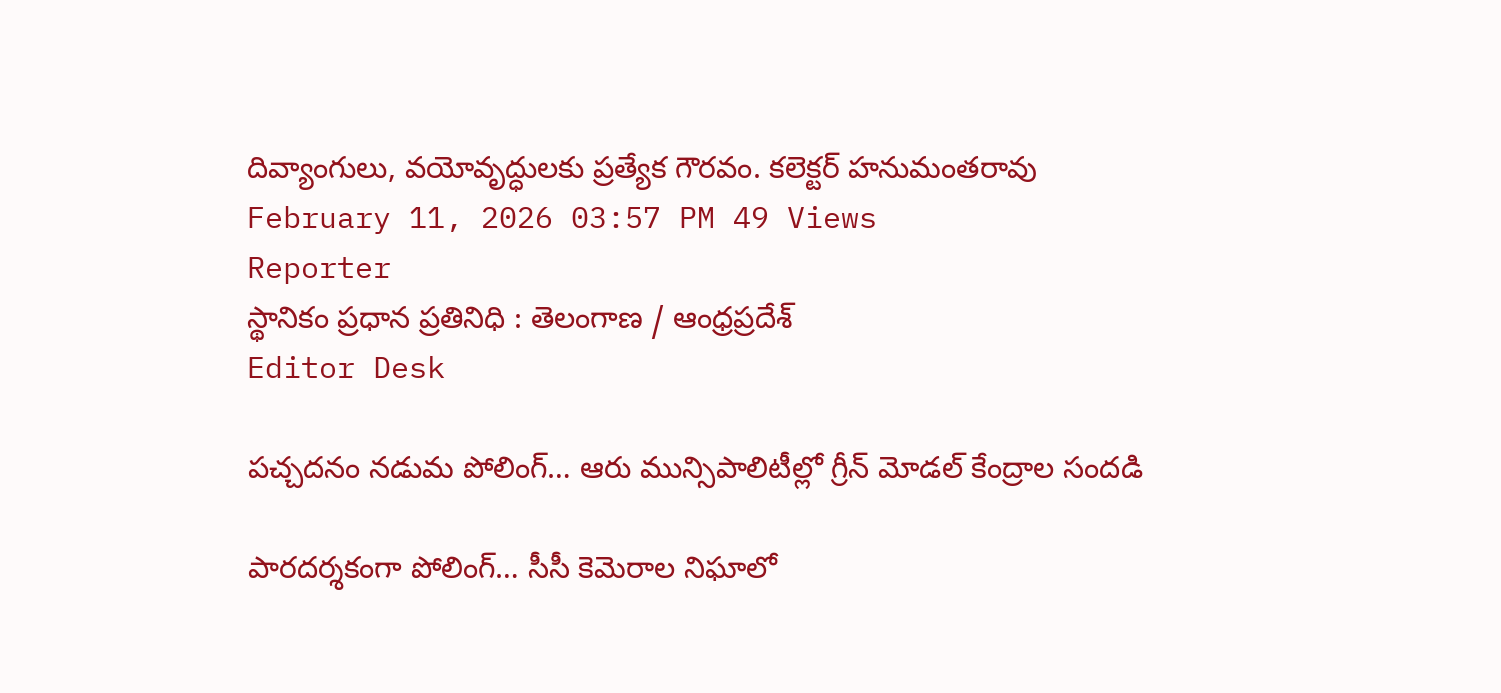దివ్యాంగులు, వయోవృద్ధులకు ప్రత్యేక గౌరవం. కలెక్టర్ హనుమంతరావు
February 11, 2026 03:57 PM 49 Views
Reporter
స్థానికం ప్రధాన ప్రతినిధి : తెలంగాణ / ఆంధ్రప్రదేశ్
Editor Desk

పచ్చదనం నడుమ పోలింగ్… ఆరు మున్సిపాలిటీల్లో గ్రీన్ మోడల్ కేంద్రాల సందడి

పారదర్శకంగా పోలింగ్… సీసీ కెమెరాల నిఘాలో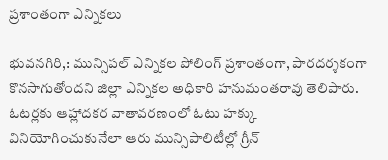ప్రశాంతంగా ఎన్నికలు

భువనగిరి,: మున్సిపల్ ఎన్నికల పోలింగ్ ప్రశాంతంగా, పారదర్శకంగా కొనసాగుతోందని జిల్లా ఎన్నికల అధికారి హనుమంతరావు తెలిపారు. ఓటర్లకు ఆహ్లాదకర వాతావరణంలో ఓటు హక్కు వినియోగించుకునేలా ఆరు మున్సిపాలిటీల్లో గ్రీన్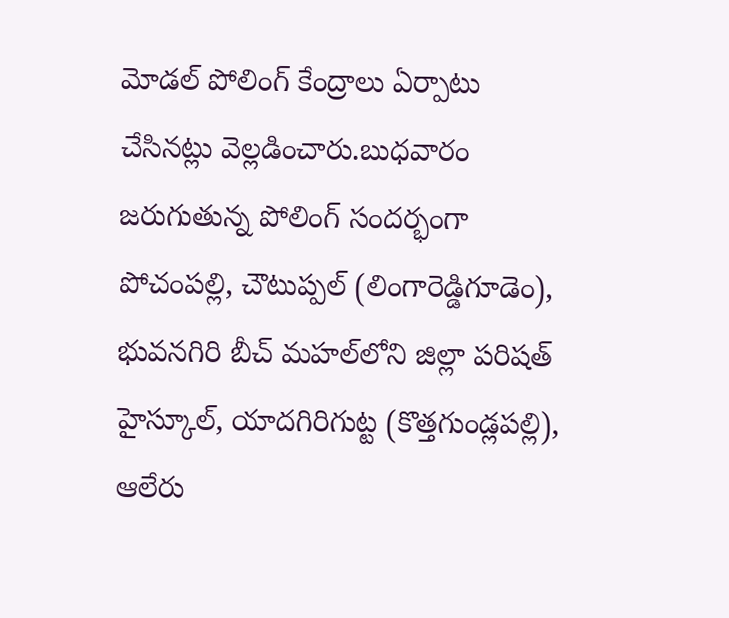మోడల్ పోలింగ్ కేంద్రాలు ఏర్పాటు చేసినట్లు వెల్లడించారు.బుధవారం జరుగుతున్న పోలింగ్ సందర్భంగా పోచంపల్లి, చౌటుప్పల్ (లింగారెడ్డిగూడెం), భువనగిరి బీచ్ మహల్‌లోని జిల్లా పరిషత్ హైస్కూల్, యాదగిరిగుట్ట (కొత్తగుండ్లపల్లి), ఆలేరు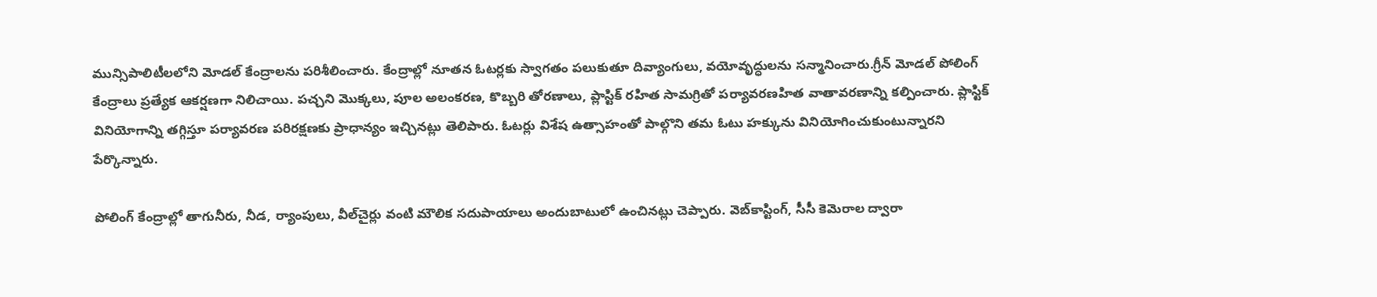మున్సిపాలిటీలలోని మోడల్ కేంద్రాలను పరిశీలించారు. కేంద్రాల్లో నూతన ఓటర్లకు స్వాగతం పలుకుతూ దివ్యాంగులు, వయోవృద్ధులను సన్మానించారు.గ్రీన్ మోడల్ పోలింగ్ కేంద్రాలు ప్రత్యేక ఆకర్షణగా నిలిచాయి. పచ్చని మొక్కలు, పూల అలంకరణ, కొబ్బరి తోరణాలు, ప్లాస్టిక్ రహిత సామగ్రితో పర్యావరణహిత వాతావరణాన్ని కల్పించారు. ప్లాస్టిక్ వినియోగాన్ని తగ్గిస్తూ పర్యావరణ పరిరక్షణకు ప్రాధాన్యం ఇచ్చినట్లు తెలిపారు. ఓటర్లు విశేష ఉత్సాహంతో పాల్గొని తమ ఓటు హక్కును వినియోగించుకుంటున్నారని పేర్కొన్నారు.

పోలింగ్ కేంద్రాల్లో తాగునీరు, నీడ, ర్యాంపులు, వీల్‌చైర్లు వంటి మౌలిక సదుపాయాలు అందుబాటులో ఉంచినట్లు చెప్పారు. వెబ్‌కాస్టింగ్, సీసీ కెమెరాల ద్వారా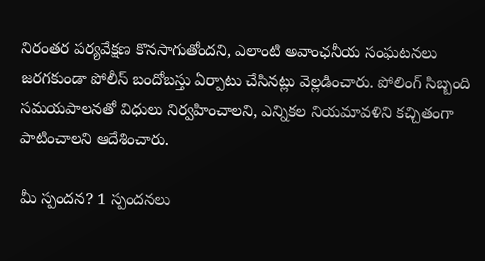నిరంతర పర్యవేక్షణ కొనసాగుతోందని, ఎలాంటి అవాంఛనీయ సంఘటనలు జరగకుండా పోలీస్ బందోబస్తు ఏర్పాటు చేసినట్లు వెల్లడించారు. పోలింగ్ సిబ్బంది సమయపాలనతో విధులు నిర్వహించాలని, ఎన్నికల నియమావళిని కచ్చితంగా పాటించాలని ఆదేశించారు.

మీ స్పందన? 1 స్పందనలు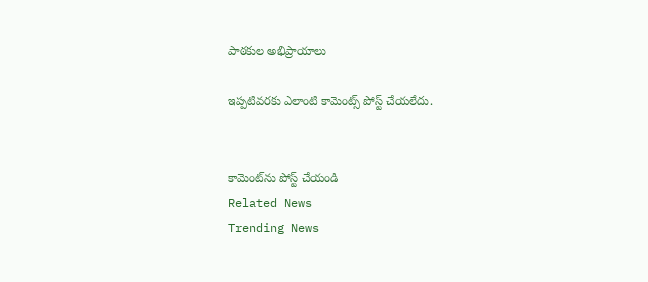పాఠకుల అభిప్రాయాలు

ఇప్పటివరకు ఎలాంటి కామెంట్స్ పోస్ట్ చేయలేదు.


కామెంట్‌ను పోస్ట్ చేయండి
Related News
Trending News